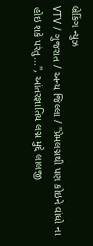બ્રેકિંગ ન્યુઝ
VTV / ગુજરાત / અન્ય જિલ્લા / ''પ્રેમલગ્નથી પણ કોઇને વાંધો ના હોઇ શકે પરંતુ...'', આંતરજ્ઞાતિય લગ્ન મુદ્દે લાલજી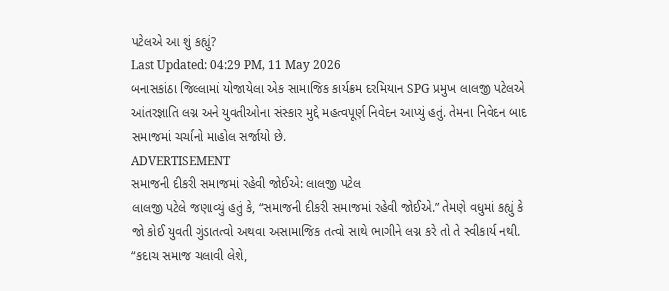પટેલએ આ શું કહ્યું?
Last Updated: 04:29 PM, 11 May 2026
બનાસકાંઠા જિલ્લામાં યોજાયેલા એક સામાજિક કાર્યક્રમ દરમિયાન SPG પ્રમુખ લાલજી પટેલએ આંતરજ્ઞાતિ લગ્ન અને યુવતીઓના સંસ્કાર મુદ્દે મહત્વપૂર્ણ નિવેદન આપ્યું હતું. તેમના નિવેદન બાદ સમાજમાં ચર્ચાનો માહોલ સર્જાયો છે.
ADVERTISEMENT
સમાજની દીકરી સમાજમાં રહેવી જોઈએ: લાલજી પટેલ
લાલજી પટેલે જણાવ્યું હતું કે, “સમાજની દીકરી સમાજમાં રહેવી જોઈએ.” તેમણે વધુમાં કહ્યું કે જો કોઈ યુવતી ગુંડાતત્વો અથવા અસામાજિક તત્વો સાથે ભાગીને લગ્ન કરે તો તે સ્વીકાર્ય નથી. “કદાચ સમાજ ચલાવી લેશે,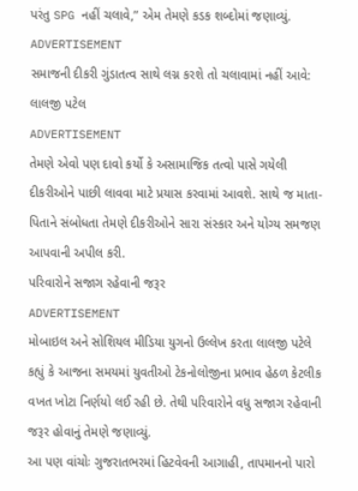પરંતુ SPG નહીં ચલાવે,” એમ તેમણે કડક શબ્દોમાં જણાવ્યું.
ADVERTISEMENT
સમાજની દીકરી ગુંડાતત્વ સાથે લગ્ન કરશે તો ચલાવામાં નહીં આવે: લાલજી પટેલ
ADVERTISEMENT
તેમણે એવો પણ દાવો કર્યો કે અસામાજિક તત્વો પાસે ગયેલી દીકરીઓને પાછી લાવવા માટે પ્રયાસ કરવામાં આવશે. સાથે જ માતા-પિતાને સંબોધતા તેમણે દીકરીઓને સારા સંસ્કાર અને યોગ્ય સમજણ આપવાની અપીલ કરી.
પરિવારોને સજાગ રહેવાની જરૂર
ADVERTISEMENT
મોબાઇલ અને સોશિયલ મીડિયા યુગનો ઉલ્લેખ કરતા લાલજી પટેલે કહ્યું કે આજના સમયમાં યુવતીઓ ટેકનોલોજીના પ્રભાવ હેઠળ કેટલીક વખત ખોટા નિર્ણયો લઈ રહી છે. તેથી પરિવારોને વધુ સજાગ રહેવાની જરૂર હોવાનું તેમણે જણાવ્યું.
આ પણ વાંચોઃ ગુજરાતભરમાં હિટવેવની આગાહી, તાપમાનનો પારો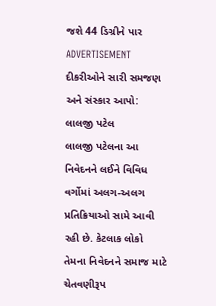જશે 44 ડિગ્રીને પાર
ADVERTISEMENT
દીકરીઓને સારી સમજણ અને સંસ્કાર આપો: લાલજી પટેલ
લાલજી પટેલના આ નિવેદનને લઈને વિવિધ વર્ગોમાં અલગ-અલગ પ્રતિક્રિયાઓ સામે આવી રહી છે. કેટલાક લોકો તેમના નિવેદનને સમાજ માટે ચેતવણીરૂપ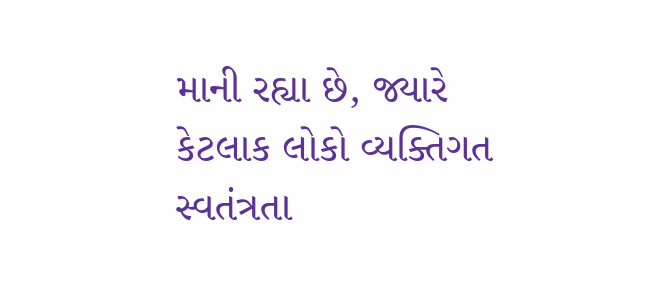માની રહ્યા છે, જ્યારે કેટલાક લોકો વ્યક્તિગત સ્વતંત્રતા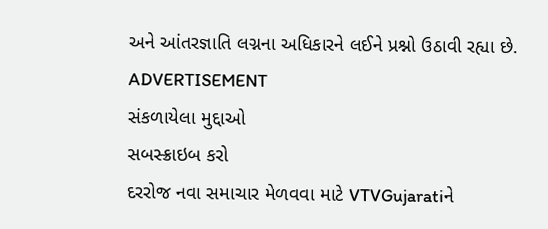અને આંતરજ્ઞાતિ લગ્નના અધિકારને લઈને પ્રશ્નો ઉઠાવી રહ્યા છે.
ADVERTISEMENT
સંકળાયેલા મુદ્દાઓ
સબસ્ક્રાઇબ કરો
દરરોજ નવા સમાચાર મેળવવા માટે VTVGujaratiને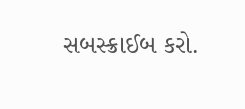સબસ્ક્રાઈબ કરો.